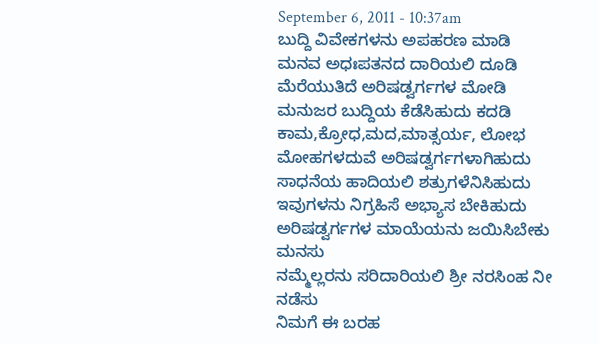September 6, 2011 - 10:37am
ಬುದ್ದಿ ವಿವೇಕಗಳನು ಅಪಹರಣ ಮಾಡಿ
ಮನವ ಅಧಃಪತನದ ದಾರಿಯಲಿ ದೂಡಿ
ಮೆರೆಯುತಿದೆ ಅರಿಷಡ್ವರ್ಗಗಳ ಮೋಡಿ
ಮನುಜರ ಬುದ್ದಿಯ ಕೆಡೆಸಿಹುದು ಕದಡಿ
ಕಾಮ,ಕ್ರೋಧ,ಮದ,ಮಾತ್ಸರ್ಯ, ಲೋಭ
ಮೋಹಗಳದುವೆ ಅರಿಷಡ್ವರ್ಗಗಳಾಗಿಹುದು
ಸಾಧನೆಯ ಹಾದಿಯಲಿ ಶತ್ರುಗಳೆನಿಸಿಹುದು
ಇವುಗಳನು ನಿಗ್ರಹಿಸೆ ಅಭ್ಯಾಸ ಬೇಕಿಹುದು
ಅರಿಷಡ್ವರ್ಗಗಳ ಮಾಯೆಯನು ಜಯಿಸಿಬೇಕು ಮನಸು
ನಮ್ಮೆಲ್ಲರನು ಸರಿದಾರಿಯಲಿ ಶ್ರೀ ನರಸಿಂಹ ನೀ ನಡೆಸು
ನಿಮಗೆ ಈ ಬರಹ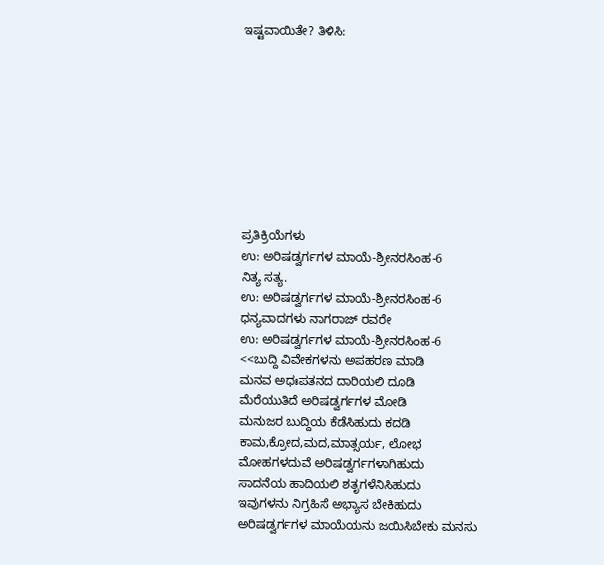ಇಷ್ಟವಾಯಿತೇ? ತಿಳಿಸಿ:









ಪ್ರತಿಕ್ರಿಯೆಗಳು
ಉ: ಅರಿಷಡ್ವರ್ಗಗಳ ಮಾಯೆ-ಶ್ರೀನರಸಿಂಹ-6
ನಿತ್ಯ ಸತ್ಯ.
ಉ: ಅರಿಷಡ್ವರ್ಗಗಳ ಮಾಯೆ-ಶ್ರೀನರಸಿಂಹ-6
ಧನ್ಯವಾದಗಳು ನಾಗರಾಜ್ ರವರೇ
ಉ: ಅರಿಷಡ್ವರ್ಗಗಳ ಮಾಯೆ-ಶ್ರೀನರಸಿಂಹ-6
<<ಬುದ್ದಿ ವಿವೇಕಗಳನು ಅಪಹರಣ ಮಾಡಿ
ಮನವ ಅಧಃಪತನದ ದಾರಿಯಲಿ ದೂಡಿ
ಮೆರೆಯುತಿದೆ ಅರಿಷಡ್ವರ್ಗಗಳ ಮೋಡಿ
ಮನುಜರ ಬುದ್ದಿಯ ಕೆಡೆಸಿಹುದು ಕದಡಿ
ಕಾಮ,ಕ್ರೋದ,ಮದ,ಮಾತ್ಸರ್ಯ, ಲೋಭ
ಮೋಹಗಳದುವೆ ಅರಿಷಡ್ವರ್ಗಗಳಾಗಿಹುದು
ಸಾದನೆಯ ಹಾದಿಯಲಿ ಶತೃಗಳೆನಿಸಿಹುದು
ಇವುಗಳನು ನಿಗ್ರಹಿಸೆ ಅಭ್ಯಾಸ ಬೇಕಿಹುದು
ಅರಿಷಡ್ವರ್ಗಗಳ ಮಾಯೆಯನು ಜಯಿಸಿಬೇಕು ಮನಸು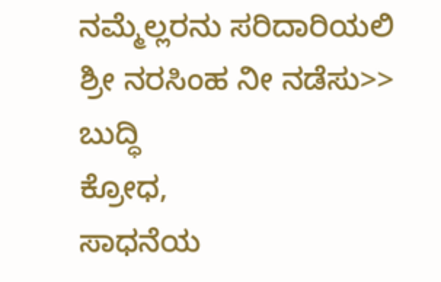ನಮ್ಮೆಲ್ಲರನು ಸರಿದಾರಿಯಲಿ ಶ್ರೀ ನರಸಿಂಹ ನೀ ನಡೆಸು>>
ಬುದ್ಧಿ
ಕ್ರೋಧ,
ಸಾಧನೆಯ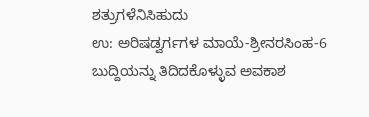ಶತ್ರುಗಳೆನಿಸಿಹುದು
ಉ: ಅರಿಷಡ್ವರ್ಗಗಳ ಮಾಯೆ-ಶ್ರೀನರಸಿಂಹ-6
ಬುದ್ದಿಯನ್ನು ತಿದಿದಕೊಳ್ಳುವ ಅವಕಾಶ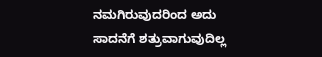ನಮಗಿರುವುದರಿಂದ ಅದು ಸಾದನೆಗೆ ಶತ್ರುವಾಗುವುದಿಲ್ಲ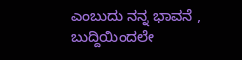ಎಂಬುದು ನನ್ನ ಭಾವನೆ , ಬುದ್ದಿಯಿಂದಲೇ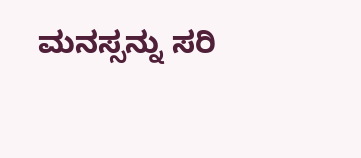ಮನಸ್ಸನ್ನು ಸರಿ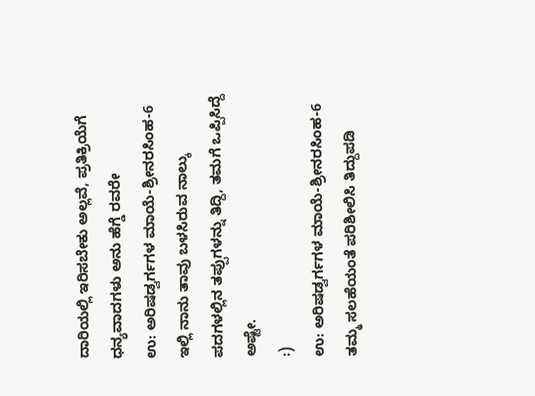ದಾರಿಯಲ್ಲಿ ಇರಿಸಬೇಕು ಅಲ್ಲವೆ, ಪ್ರತಿಕ್ರಿಯೆಗೆ ಧನ್ಯವಾದಗಳು ಅನು ಹೆಗ್ಡೆ ರವರೇ
ಉ: ಅರಿಷಡ್ವರ್ಗಗಳ ಮಾಯೆ-ಶ್ರೀನರಸಿಂಹ-6
ಇಲ್ಲಿ ನಾನು ತಾವು ಬಳಸಿರುವ ನಾಲ್ಕು ಪದಗಳಲ್ಲಿನ ತಪ್ಪುಗಳನ್ನು ತಿದ್ದಿ, ತಮಗೆ ಒಪ್ಪಿಸಿದ್ದೆ ಅಷ್ಟೇ.
:)
ಉ: ಅರಿಷಡ್ವರ್ಗಗಳ ಮಾಯೆ-ಶ್ರೀನರಸಿಂಹ-6
ತಮ್ಮ ಸಲಹೆಯಂತೆ ಪರಿಶೀಲಿಸಿ ತಿದ್ದುಪಡಿ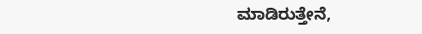ಮಾಡಿರುತ್ತೇನೆ,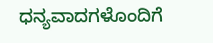ಧನ್ಯವಾದಗಳೊಂದಿಗೆ